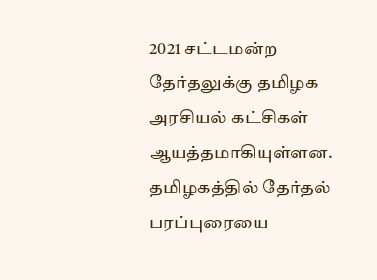2021 சட்டமன்ற தேர்தலுக்கு தமிழக அரசியல் கட்சிகள் ஆயத்தமாகியுள்ளன.
தமிழகத்தில் தேர்தல் பரப்புரையை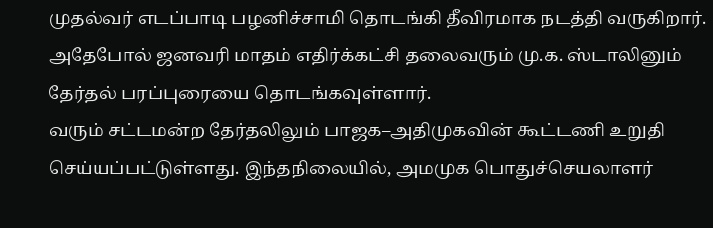முதல்வர் எடப்பாடி பழனிச்சாமி தொடங்கி தீவிரமாக நடத்தி வருகிறார். அதேபோல் ஜனவரி மாதம் எதிர்க்கட்சி தலைவரும் மு.க. ஸ்டாலினும் தேர்தல் பரப்புரையை தொடங்கவுள்ளார்.
வரும் சட்டமன்ற தேர்தலிலும் பாஜக–அதிமுகவின் கூட்டணி உறுதி செய்யப்பட்டுள்ளது. இந்தநிலையில், அமமுக பொதுச்செயலாளர்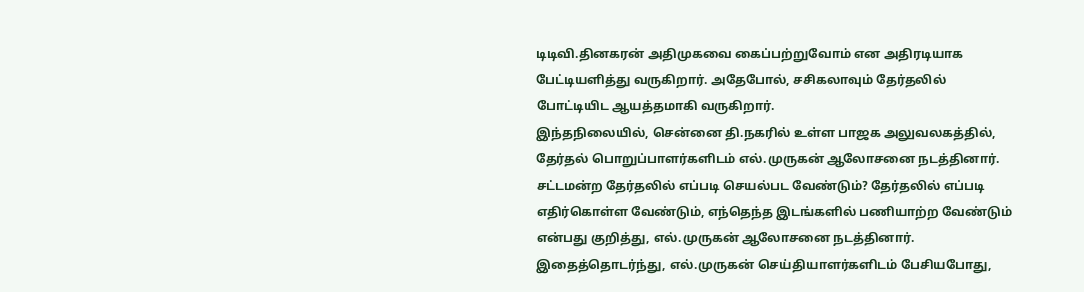டிடிவி.தினகரன் அதிமுகவை கைப்பற்றுவோம் என அதிரடியாக பேட்டியளித்து வருகிறார். அதேபோல், சசிகலாவும் தேர்தலில் போட்டியிட ஆயத்தமாகி வருகிறார்.
இந்தநிலையில், சென்னை தி.நகரில் உள்ள பாஜக அலுவலகத்தில், தேர்தல் பொறுப்பாளர்களிடம் எல்.முருகன் ஆலோசனை நடத்தினார். சட்டமன்ற தேர்தலில் எப்படி செயல்பட வேண்டும்? தேர்தலில் எப்படி எதிர்கொள்ள வேண்டும், எந்தெந்த இடங்களில் பணியாற்ற வேண்டும் என்பது குறித்து, எல்.முருகன் ஆலோசனை நடத்தினார்.
இதைத்தொடர்ந்து, எல்.முருகன் செய்தியாளர்களிடம் பேசியபோது,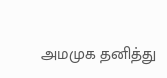அமமுக தனித்து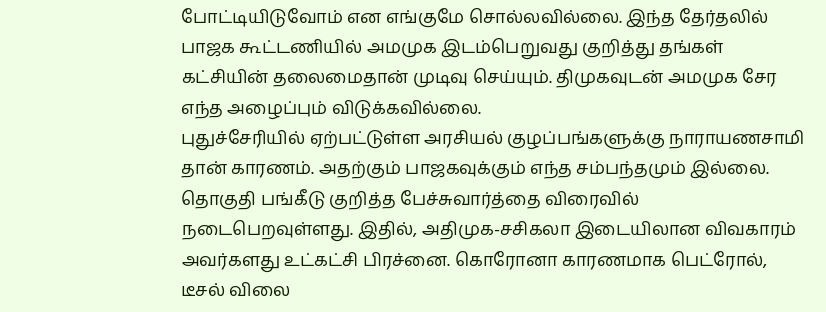போட்டியிடுவோம் என எங்குமே சொல்லவில்லை. இந்த தேர்தலில் பாஜக கூட்டணியில் அமமுக இடம்பெறுவது குறித்து தங்கள் கட்சியின் தலைமைதான் முடிவு செய்யும். திமுகவுடன் அமமுக சேர எந்த அழைப்பும் விடுக்கவில்லை.
புதுச்சேரியில் ஏற்பட்டுள்ள அரசியல் குழப்பங்களுக்கு நாராயணசாமி தான் காரணம். அதற்கும் பாஜகவுக்கும் எந்த சம்பந்தமும் இல்லை. தொகுதி பங்கீடு குறித்த பேச்சுவார்த்தை விரைவில் நடைபெறவுள்ளது. இதில், அதிமுக-சசிகலா இடையிலான விவகாரம் அவர்களது உட்கட்சி பிரச்னை. கொரோனா காரணமாக பெட்ரோல், டீசல் விலை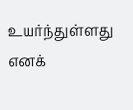உயர்ந்துள்ளது எனக்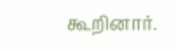கூறினார்.